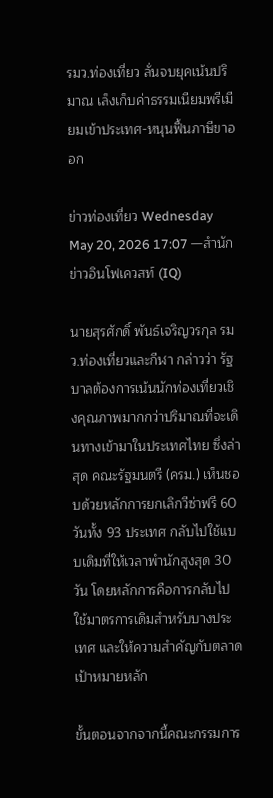รมว.ท่องเที่ยว ลั่นจบยุคเน้นปริมาณ เล็งเก็บค่าธรรมเนียมพรีเมียมเข้าประเทศ-หนุนฟื้นภาษีขาออก

ข่าวท่องเที่ยว Wednesday May 20, 2026 17:07 —สำนักข่าวอินโฟเควสท์ (IQ)

นายสุรศักดิ์ พันธ์เจริญวรกุล รมว.ท่องเที่ยวและกีฬา กล่าวว่า รัฐบาลต้องการเน้นนักท่องเที่ยวเชิงคุณภาพมากกว่าปริมาณที่จะเดินทางเข้ามาในประเทศไทย ซึ่งล่าสุด คณะรัฐมนตรี (ครม.) เห็นชอบด้วยหลักการยกเลิกวีซ่าฟรี 60 วันทั้ง 93 ประเทศ กลับไปใช้แบบเดิมที่ให้เวลาพำนักสูงสุด 30 วัน โดยหลักการคือการกลับไปใช้มาตรการเดิมสำหรับบางประเทศ และให้ความสำคัญกับตลาดเป้าหมายหลัก

ขั้นตอนจากจากนี้คณะกรรมการ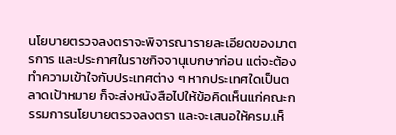นโยบายตรวจลงตราจะพิจารณารายละเอียดของมาตรการ และประกาศในราชกิจจานุเบกษาก่อน แต่จะต้องทำความเข้าใจกับประเทศต่าง ๆ หากประเทศใดเป็นตลาดเป้าหมาย ก็จะส่งหนังสือไปให้ข้อคิดเห็นแก่คณะกรรมการนโยบายตรวจลงตรา และจะเสนอให้ครม.เห็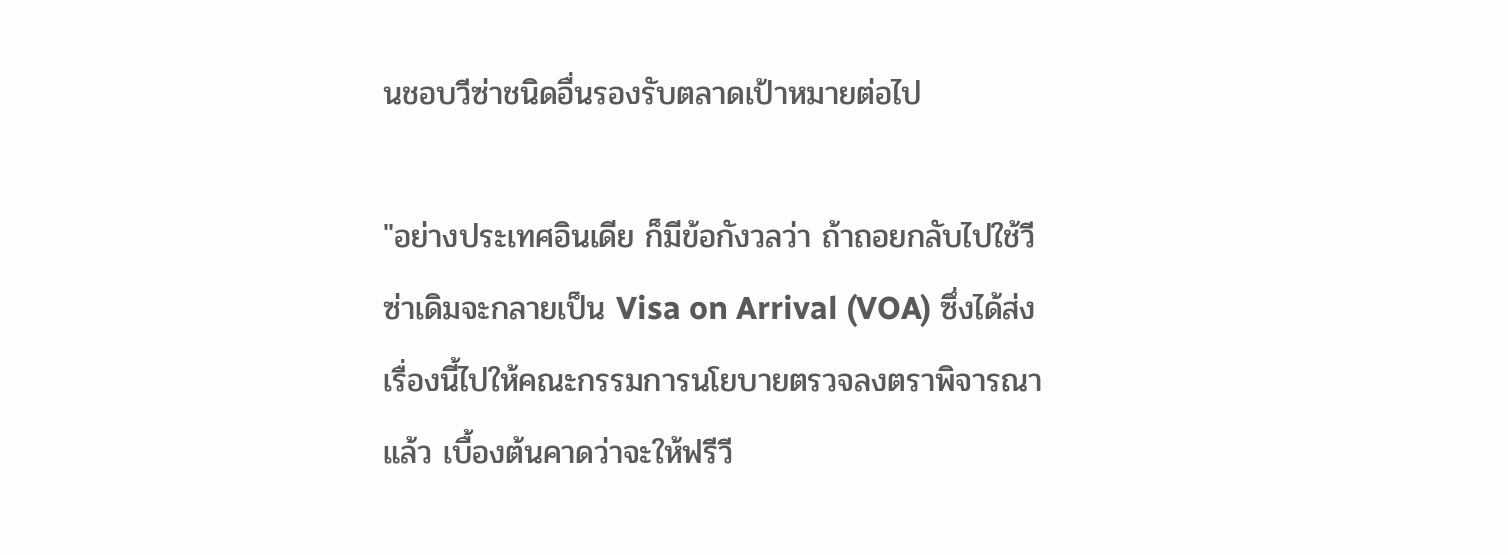นชอบวีซ่าชนิดอื่นรองรับตลาดเป้าหมายต่อไป

"อย่างประเทศอินเดีย ก็มีข้อกังวลว่า ถ้าถอยกลับไปใช้วีซ่าเดิมจะกลายเป็น Visa on Arrival (VOA) ซึ่งได้ส่งเรื่องนี้ไปให้คณะกรรมการนโยบายตรวจลงตราพิจารณาแล้ว เบื้องต้นคาดว่าจะให้ฟรีวี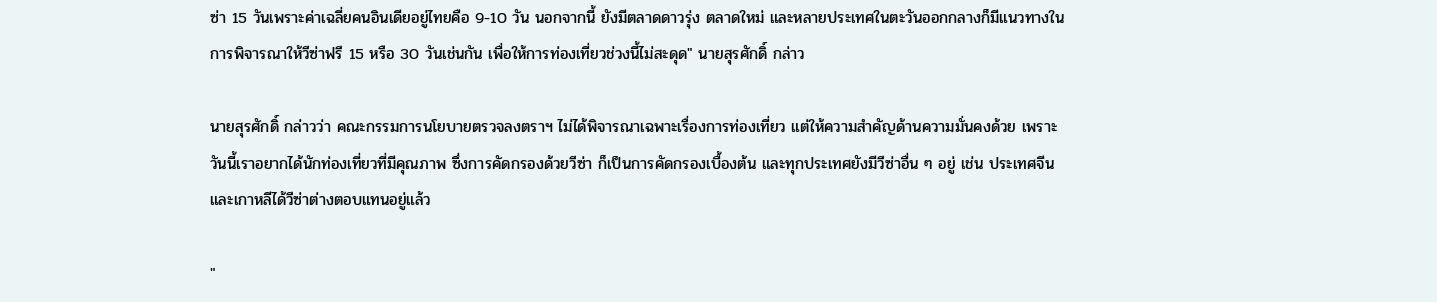ซ่า 15 วันเพราะค่าเฉลี่ยคนอินเดียอยู่ไทยคือ 9-10 วัน นอกจากนี้ ยังมีตลาดดาวรุ่ง ตลาดใหม่ และหลายประเทศในตะวันออกกลางก็มีแนวทางในการพิจารณาให้วีซ่าฟรี 15 หรือ 30 วันเช่นกัน เพื่อให้การท่องเที่ยวช่วงนี้ไม่สะดุด" นายสุรศักดิ์ กล่าว

นายสุรศักดิ์ กล่าวว่า คณะกรรมการนโยบายตรวจลงตราฯ ไม่ได้พิจารณาเฉพาะเรื่องการท่องเที่ยว แต่ให้ความสำคัญด้านความมั่นคงด้วย เพราะวันนี้เราอยากได้นักท่องเที่ยวที่มีคุณภาพ ซึ่งการคัดกรองด้วยวีซ่า ก็เป็นการคัดกรองเบื้องต้น และทุกประเทศยังมีวีซ่าอื่น ๆ อยู่ เช่น ประเทศจีนและเกาหลีได้วีซ่าต่างตอบแทนอยู่แล้ว

"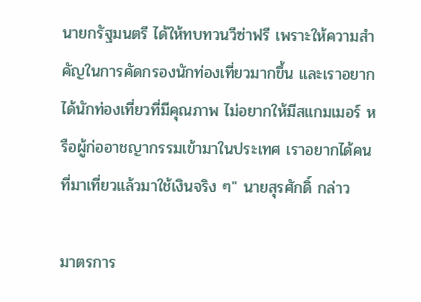นายกรัฐมนตรี ได้ให้ทบทวนวีซ่าฟรี เพราะให้ความสำคัญในการคัดกรองนักท่องเที่ยวมากขึ้น และเราอยากได้นักท่องเที่ยวที่มีคุณภาพ ไม่อยากให้มีสแกมเมอร์ หรือผู้ก่ออาชญากรรมเข้ามาในประเทศ เราอยากได้คนที่มาเที่ยวแล้วมาใช้เงินจริง ๆ" นายสุรศักดิ์ กล่าว

มาตรการ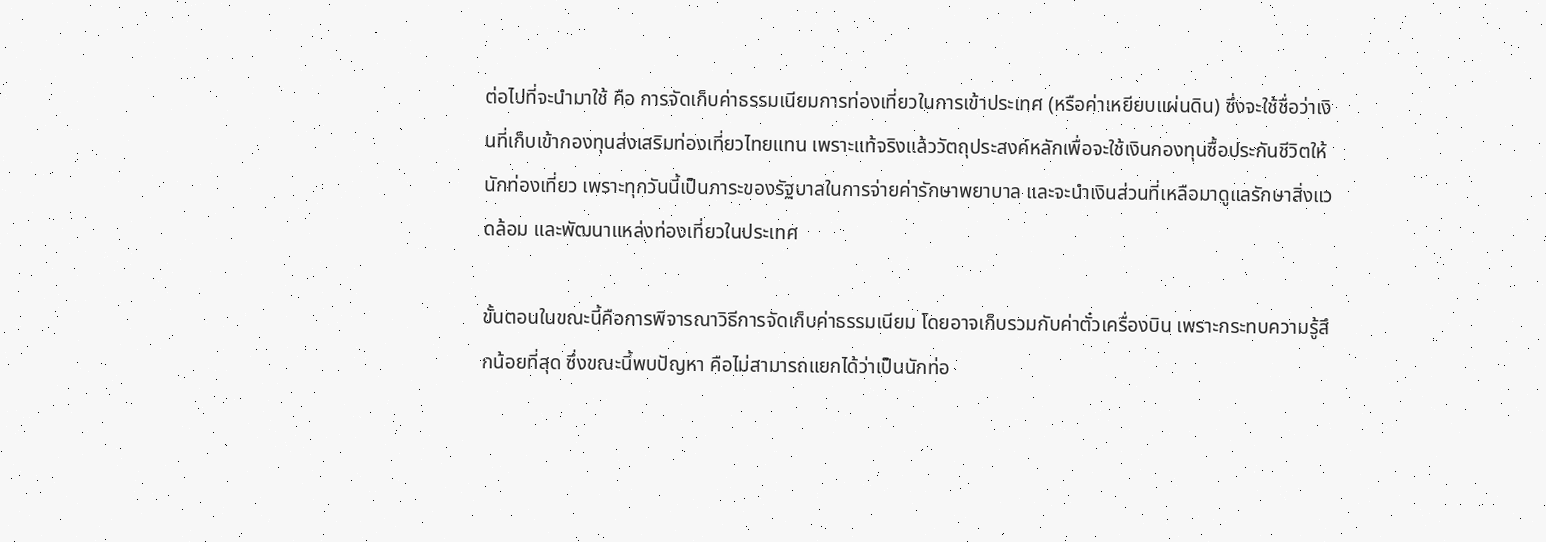ต่อไปที่จะนำมาใช้ คือ การจัดเก็บค่าธรรมเนียมการท่องเที่ยวในการเข้าประเทศ (หรือค่าเหยียบแผ่นดิน) ซึ่งจะใช้ชื่อว่าเงินที่เก็บเข้ากองทุนส่งเสริมท่องเที่ยวไทยแทน เพราะแท้จริงแล้ววัตถุประสงค์หลักเพื่อจะใช้เงินกองทุนซื้อประกันชีวิตให้นักท่องเที่ยว เพราะทุกวันนี้เป็นภาระของรัฐบาลในการจ่ายค่ารักษาพยาบาล และจะนำเงินส่วนที่เหลือมาดูแลรักษาสิ่งแวดล้อม และพัฒนาแหล่งท่องเที่ยวในประเทศ

ขั้นตอนในขณะนี้คือการพิจารณาวิธีการจัดเก็บค่าธรรมเนียม โดยอาจเก็บรวมกับค่าตั๋วเครื่องบิน เพราะกระทบความรู้สึกน้อยที่สุด ซึ่งขณะนี้พบปัญหา คือไม่สามารถแยกได้ว่าเป็นนักท่อ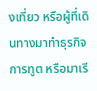งเที่ยว หรือผู้ที่เดินทางมาทำธุรกิจ การทูต หรือมาเรี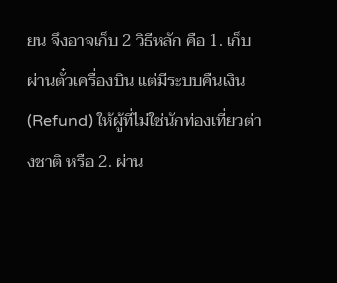ยน จึงอาจเก็บ 2 วิธีหลัก คือ 1. เก็บผ่านตั๋วเครื่องบิน แต่มีระบบคืนเงิน (Refund) ให้ผู้ที่ไม่ใช่นักท่องเที่ยวต่างชาติ หรือ 2. ผ่าน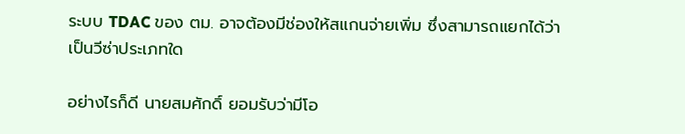ระบบ TDAC ของ ตม. อาจต้องมีช่องให้สแกนจ่ายเพิ่ม ซึ่งสามารถแยกได้ว่าเป็นวีซ่าประเภทใด

อย่างไรก็ดี นายสมศักดิ์ ยอมรับว่ามีโอ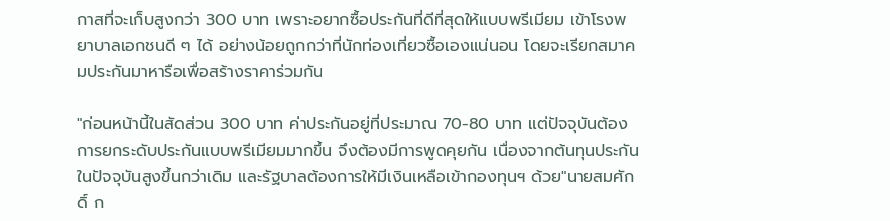กาสที่จะเก็บสูงกว่า 300 บาท เพราะอยากซื้อประกันที่ดีที่สุดให้แบบพรีเมียม เข้าโรงพยาบาลเอกชนดี ๆ ได้ อย่างน้อยถูกกว่าที่นักท่องเที่ยวซื้อเองแน่นอน โดยจะเรียกสมาคมประกันมาหารือเพื่อสร้างราคาร่วมกัน

"ก่อนหน้านี้ในสัดส่วน 300 บาท ค่าประกันอยู่ที่ประมาณ 70-80 บาท แต่ปัจจุบันต้องการยกระดับประกันแบบพรีเมียมมากขึ้น จึงต้องมีการพูดคุยกัน เนื่องจากต้นทุนประกันในปัจจุบันสูงขึ้นกว่าเดิม และรัฐบาลต้องการให้มีเงินเหลือเข้ากองทุนฯ ด้วย"นายสมศักดิ์ ก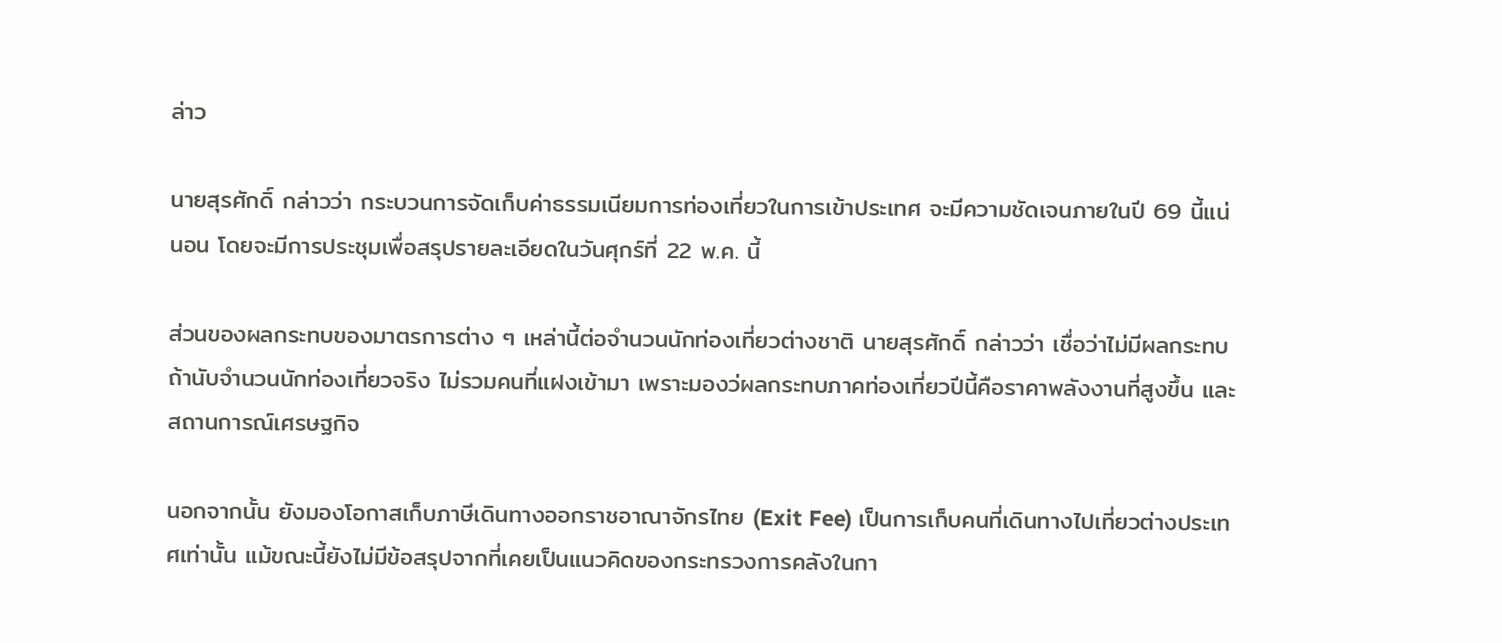ล่าว

นายสุรศักดิ์ กล่าวว่า กระบวนการจัดเก็บค่าธรรมเนียมการท่องเที่ยวในการเข้าประเทศ จะมีความชัดเจนภายในปี 69 นี้แน่นอน โดยจะมีการประชุมเพื่อสรุปรายละเอียดในวันศุกร์ที่ 22 พ.ค. นี้

ส่วนของผลกระทบของมาตรการต่าง ๆ เหล่านี้ต่อจำนวนนักท่องเที่ยวต่างชาติ นายสุรศักดิ์ กล่าวว่า เชื่อว่าไม่มีผลกระทบถ้านับจำนวนนักท่องเที่ยวจริง ไม่รวมคนที่แฝงเข้ามา เพราะมองว่ผลกระทบภาคท่องเที่ยวปีนี้คือราคาพลังงานที่สูงขึ้น และสถานการณ์เศรษฐกิจ

นอกจากนั้น ยังมองโอกาสเก็บภาษีเดินทางออกราชอาณาจักรไทย (Exit Fee) เป็นการเก็บคนที่เดินทางไปเที่ยวต่างประเทศเท่านั้น แม้ขณะนี้ยังไม่มีข้อสรุปจากที่เคยเป็นแนวคิดของกระทรวงการคลังในกา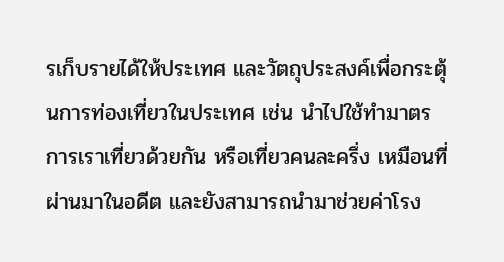รเก็บรายได้ให้ประเทศ และวัตถุประสงค์เพื่อกระตุ้นการท่องเที่ยวในประเทศ เช่น นำไปใช้ทำมาตรการเราเที่ยวด้วยกัน หรือเที่ยวคนละครึ่ง เหมือนที่ผ่านมาในอดีต และยังสามารถนำมาช่วยค่าโรง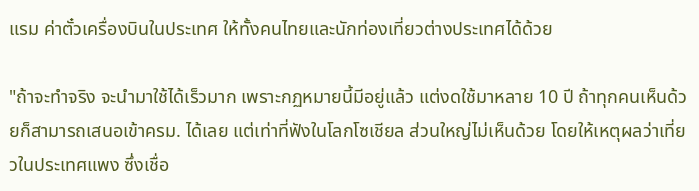แรม ค่าตั๋วเครื่องบินในประเทศ ให้ทั้งคนไทยและนักท่องเที่ยวต่างประเทศได้ด้วย

"ถ้าจะทำจริง จะนำมาใช้ได้เร็วมาก เพราะกฏหมายนี้มีอยู่แล้ว แต่งดใช้มาหลาย 10 ปี ถ้าทุกคนเห็นด้วยก็สามารถเสนอเข้าครม. ได้เลย แต่เท่าที่ฟังในโลกโซเชียล ส่วนใหญ่ไม่เห็นด้วย โดยให้เหตุผลว่าเที่ยวในประเทศแพง ซึ่งเชื่อ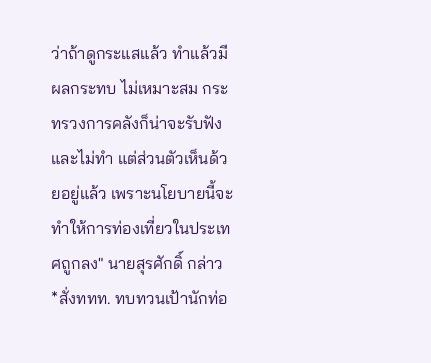ว่าถ้าดูกระแสแล้ว ทำแล้วมีผลกระทบ ไม่เหมาะสม กระทรวงการคลังก็น่าจะรับฟังและไม่ทำ แต่ส่วนตัวเห็นด้วยอยู่แล้ว เพราะนโยบายนี้จะทำให้การท่องเที่ยวในประเทศถูกลง" นายสุรศักดิ์ กล่าว
*สั่งททท. ทบทวนเป้านักท่อ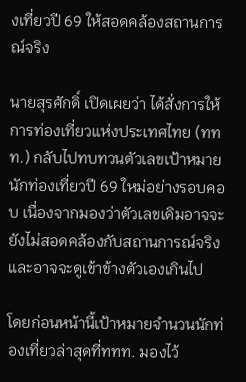งเที่ยวปี 69 ให้สอดคล้องสถานการณ์จริง

นายสุรศักดิ์ เปิดเผยว่า ได้สั่งการให้การท่องเที่ยวแห่งประเทศไทย (ททท.) กลับไปทบทวนตัวเลขเป้าหมายนักท่องเที่ยวปี 69 ใหม่อย่างรอบคอบ เนื่องจากมองว่าตัวเลขเดิมอาจจะยังไม่สอดคล้องกับสถานการณ์จริง และอาจจะดูเข้าข้างตัวเองเกินไป

โดยก่อนหน้านี้เป้าหมายจำนวนนักท่องเที่ยวล่าสุดที่ททท. มองไว้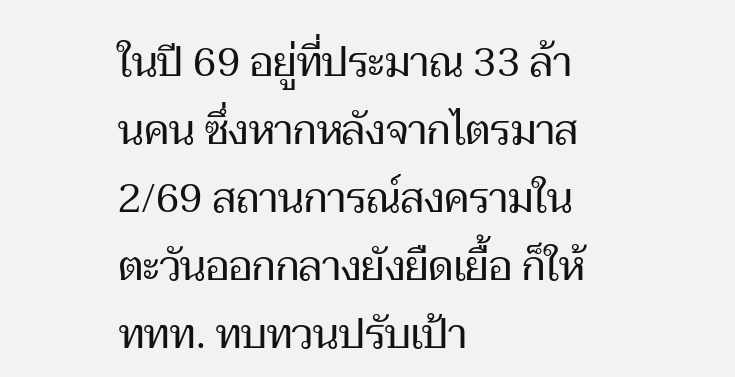ในปี 69 อยู่ที่ประมาณ 33 ล้านคน ซึ่งหากหลังจากไตรมาส 2/69 สถานการณ์สงครามในตะวันออกกลางยังยืดเยื้อ ก็ให้ททท. ทบทวนปรับเป้า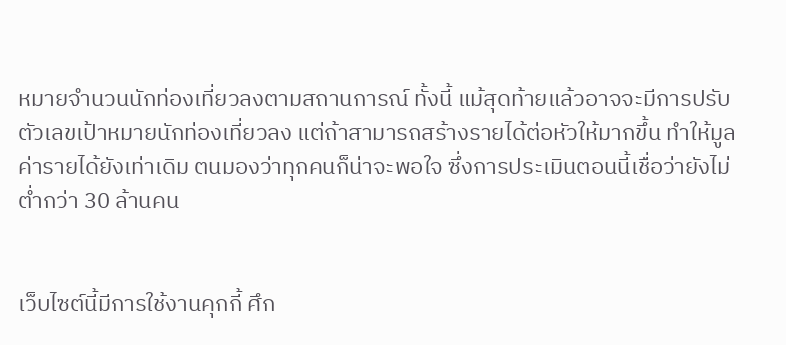หมายจำนวนนักท่องเที่ยวลงตามสถานการณ์ ทั้งนี้ แม้สุดท้ายแล้วอาจจะมีการปรับตัวเลขเป้าหมายนักท่องเที่ยวลง แต่ถ้าสามารถสร้างรายได้ต่อหัวให้มากขึ้น ทำให้มูลค่ารายได้ยังเท่าเดิม ตนมองว่าทุกคนก็น่าจะพอใจ ซึ่งการประเมินตอนนี้เชื่อว่ายังไม่ต่ำกว่า 30 ล้านคน


เว็บไซต์นี้มีการใช้งานคุกกี้ ศึก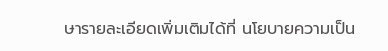ษารายละเอียดเพิ่มเติมได้ที่ นโยบายความเป็น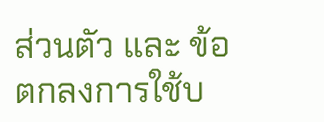ส่วนตัว และ ข้อตกลงการใช้บ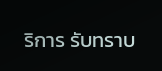ริการ รับทราบ